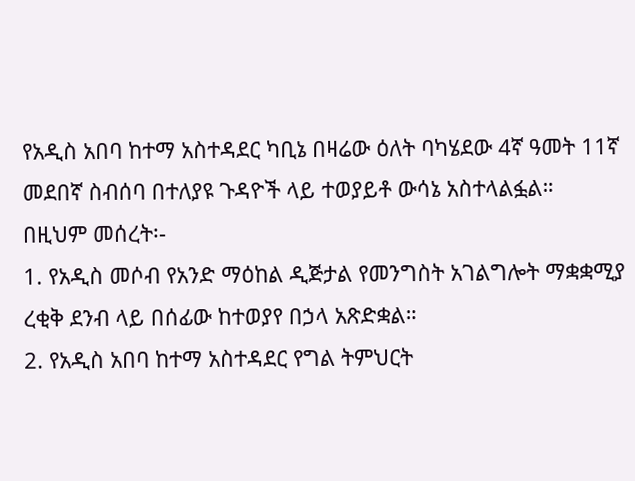የአዲስ አበባ ከተማ አስተዳደር ካቢኔ በዛሬው ዕለት ባካሄደው 4ኛ ዓመት 11ኛ መደበኛ ስብሰባ በተለያዩ ጉዳዮች ላይ ተወያይቶ ውሳኔ አስተላልፏል።
በዚህም መሰረት፡-
1. የአዲስ መሶብ የአንድ ማዕከል ዲጅታል የመንግስት አገልግሎት ማቋቋሚያ ረቂቅ ደንብ ላይ በሰፊው ከተወያየ በኃላ አጽድቋል።
2. የአዲስ አበባ ከተማ አስተዳደር የግል ትምህርት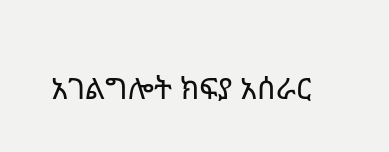አገልግሎት ክፍያ አሰራር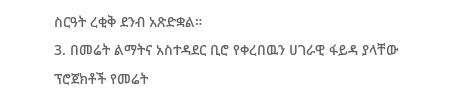ስርዓት ረቂቅ ደንብ አጽድቋል።
3. በመሬት ልማትና አስተዳደር ቢሮ የቀረበዉን ሀገራዊ ፋይዳ ያላቸው ፕሮጀክቶች የመሬት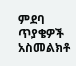ምደባ ጥያቄዎች አስመልክቶ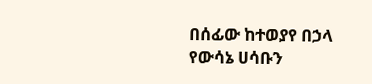በሰፊው ከተወያየ በኃላ የውሳኔ ሀሳቡን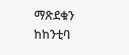ማጽደቁን ከከንቲባ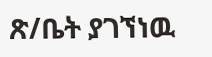ጽ/ቤት ያገኘነዉ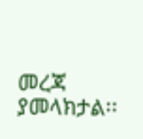መረጃ ያመላክታል፡፡